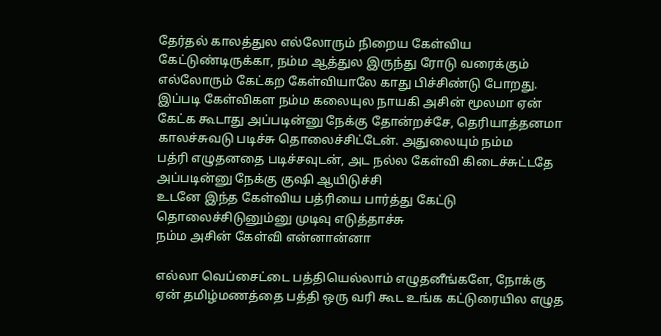தேர்தல் காலத்துல எல்லோரும் நிறைய கேள்விய கேட்டுண்டிருக்கா, நம்ம ஆத்துல இருந்து ரோடு வரைக்கும் எல்லோரும் கேட்கற கேள்வியாலே காது பிச்சிண்டு போறது.
இப்படி கேள்விகள நம்ம கலையுல நாயகி அசின் மூலமா ஏன் கேட்க கூடாது அப்படின்னு நேக்கு தோன்றச்சே, தெரியாத்தனமா காலச்சுவடு படிச்சு தொலைச்சிட்டேன். அதுலையும் நம்ம
பத்ரி எழுதனதை படிச்சவுடன், அட நல்ல கேள்வி கிடைச்சுட்டதே அப்படின்னு நேக்கு குஷி ஆயிடுச்சி
உடனே இந்த கேள்விய பத்ரியை பார்த்து கேட்டு தொலைச்சிடுனும்னு முடிவு எடுத்தாச்சு
நம்ம அசின் கேள்வி என்னான்னா

எல்லா வெப்சைட்டை பத்தியெல்லாம் எழுதனீங்களே, நோக்கு ஏன் தமிழ்மணத்தை பத்தி ஒரு வரி கூட உங்க கட்டுரையில எழுத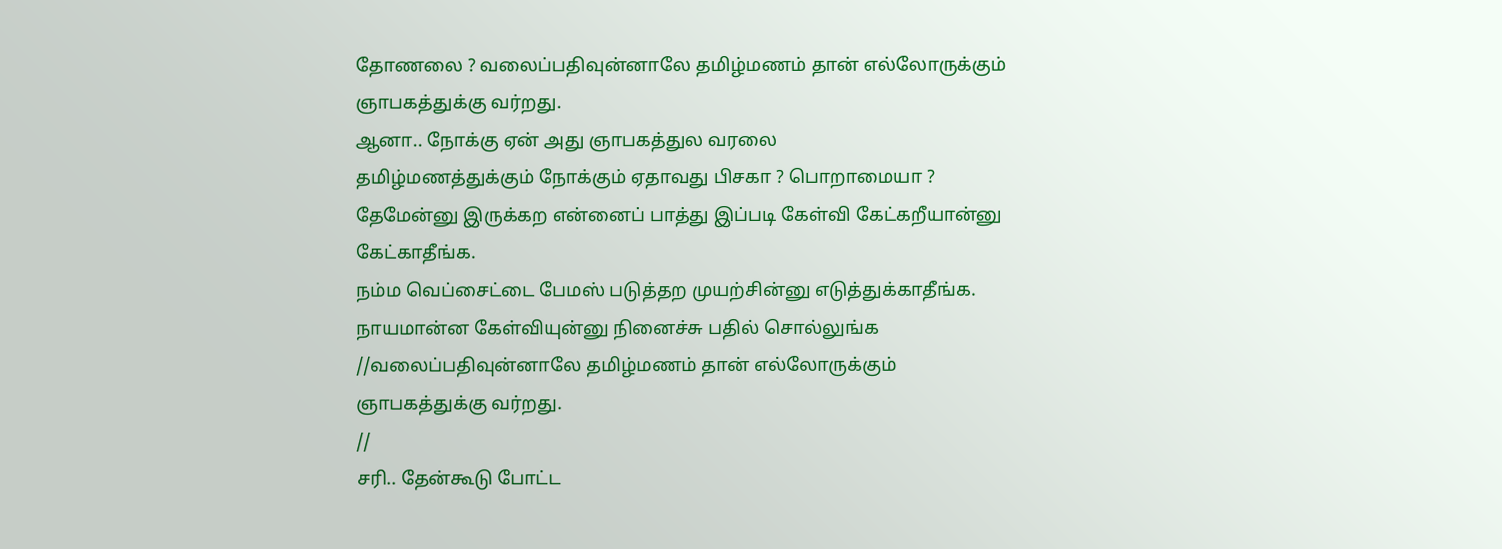தோணலை ? வலைப்பதிவுன்னாலே தமிழ்மணம் தான் எல்லோருக்கும் ஞாபகத்துக்கு வர்றது.
ஆனா.. நோக்கு ஏன் அது ஞாபகத்துல வரலை
தமிழ்மணத்துக்கும் நோக்கும் ஏதாவது பிசகா ? பொறாமையா ?
தேமேன்னு இருக்கற என்னைப் பாத்து இப்படி கேள்வி கேட்கறீயான்னு கேட்காதீங்க.
நம்ம வெப்சைட்டை பேமஸ் படுத்தற முயற்சின்னு எடுத்துக்காதீங்க. நாயமான்ன கேள்வியுன்னு நினைச்சு பதில் சொல்லுங்க
//வலைப்பதிவுன்னாலே தமிழ்மணம் தான் எல்லோருக்கும் ஞாபகத்துக்கு வர்றது.
//
சரி.. தேன்கூடு போட்ட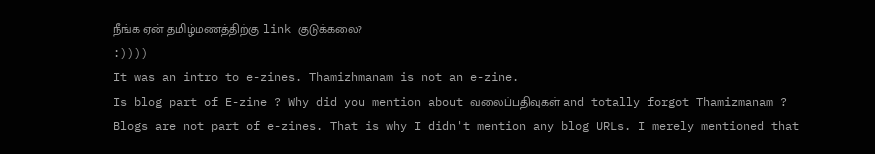நீங்க ஏன் தமிழ்மணத்திற்கு link குடுக்கலை?
:))))
It was an intro to e-zines. Thamizhmanam is not an e-zine.
Is blog part of E-zine ? Why did you mention about வலைப்பதிவுகள் and totally forgot Thamizmanam ?
Blogs are not part of e-zines. That is why I didn't mention any blog URLs. I merely mentioned that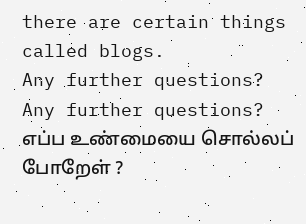there are certain things called blogs.
Any further questions?
Any further questions?
எப்ப உண்மையை சொல்லப் போறேள் ?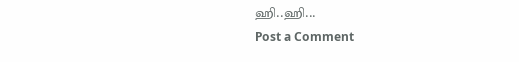ஹி..ஹி...
Post a Comment